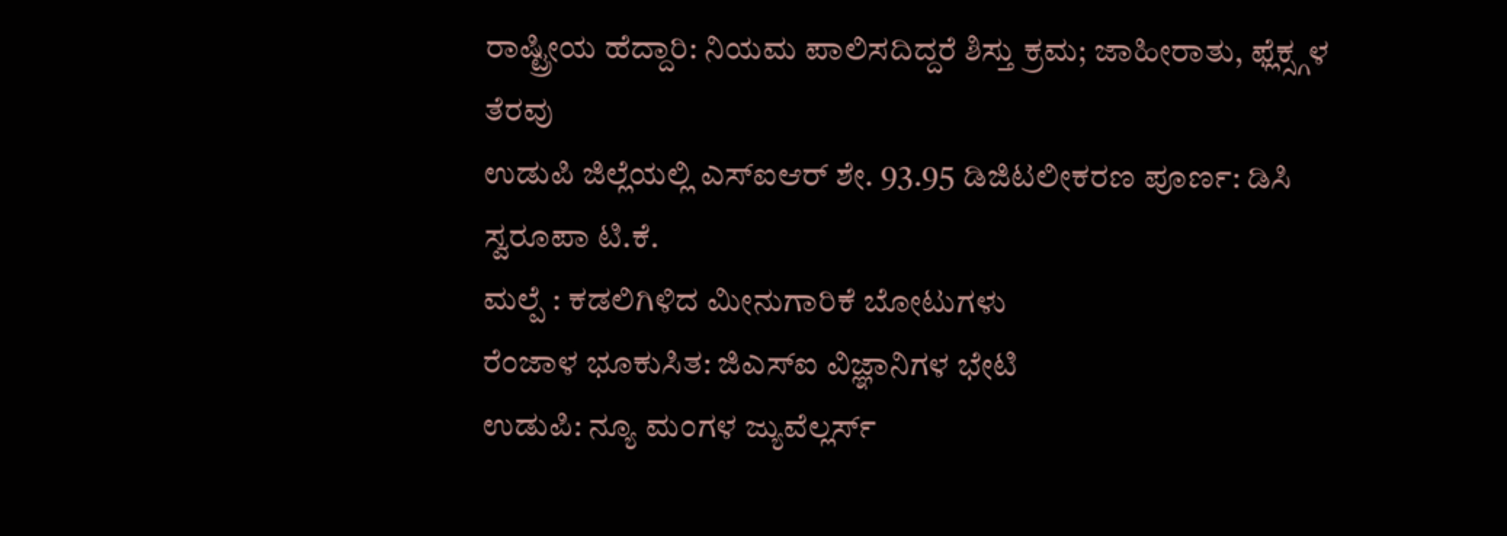ರಾಷ್ಟ್ರೀಯ ಹೆದ್ದಾರಿ: ನಿಯಮ ಪಾಲಿಸದಿದ್ದರೆ ಶಿಸ್ತು ಕ್ರಮ; ಜಾಹೀರಾತು, ಫ್ಲೆಕ್ಸ್ಗಳ ತೆರವು
ಉಡುಪಿ ಜಿಲ್ಲೆಯಲ್ಲಿ ಎಸ್ಐಆರ್ ಶೇ. 93.95 ಡಿಜಿಟಲೀಕರಣ ಪೂರ್ಣ: ಡಿಸಿ ಸ್ವರೂಪಾ ಟಿ.ಕೆ.
ಮಲ್ಪೆ : ಕಡಲಿಗಿಳಿದ ಮೀನುಗಾರಿಕೆ ಬೋಟುಗಳು
ರೆಂಜಾಳ ಭೂಕುಸಿತ: ಜಿಎಸ್ಐ ವಿಜ್ಞಾನಿಗಳ ಭೇಟಿ
ಉಡುಪಿ: ನ್ಯೂ ಮಂಗಳ ಜ್ಯುವೆಲ್ಲರ್ಸ್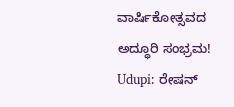ವಾರ್ಷಿಕೋತ್ಸವದ ಅದ್ಧೂರಿ ಸಂಭ್ರಮ!
Udupi: ರೇಷನ್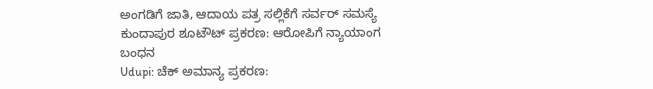ಅಂಗಡಿಗೆ ಜಾತಿ, ಆದಾಯ ಪತ್ರ ಸಲ್ಲಿಕೆಗೆ ಸರ್ವರ್ ಸಮಸ್ಯೆ
ಕುಂದಾಪುರ ಶೂಟೌಟ್ ಪ್ರಕರಣ: ಆರೋಪಿಗೆ ನ್ಯಾಯಾಂಗ ಬಂಧನ
Udupi: ಚೆಕ್ ಅಮಾನ್ಯ ಪ್ರಕರಣ: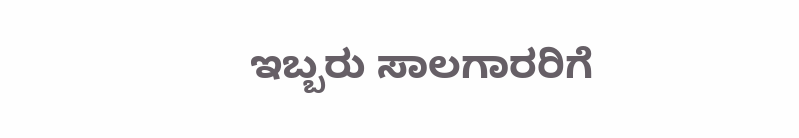ಇಬ್ಬರು ಸಾಲಗಾರರಿಗೆ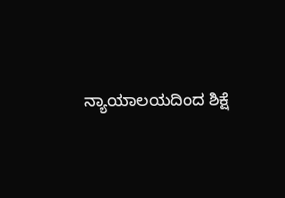ನ್ಯಾಯಾಲಯದಿಂದ ಶಿಕ್ಷೆ